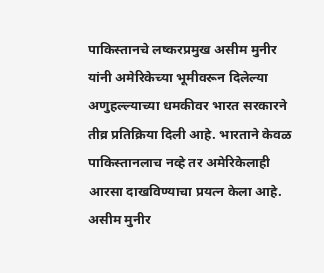पाकिस्तानचे लष्करप्रमुख असीम मुनीर यांनी अमेरिकेच्या भूमीवरून दिलेल्या अणुहल्ल्याच्या धमकीवर भारत सरकारने तीव्र प्रतिक्रिया दिली आहे. भारताने केवळ पाकिस्तानलाच नव्हे तर अमेरिकेलाही आरसा दाखविण्याचा प्रयत्न केला आहे. असीम मुनीर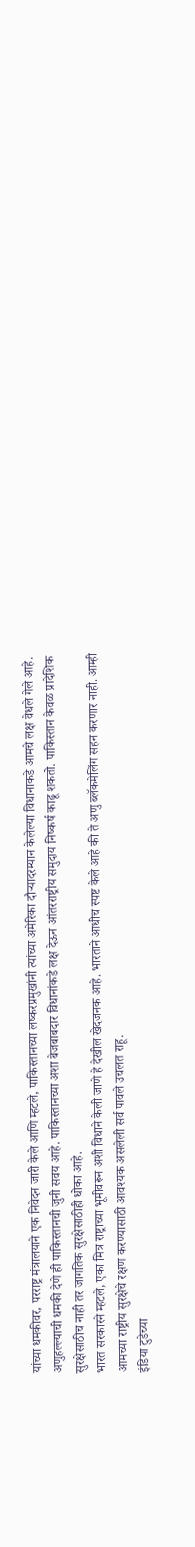यांच्या धमकीवर, परराष्ट्र मंत्रालयाने एक निवेदन जारी केले आणि म्हटले, पाकिस्तानच्या लष्करप्रमुखांनी त्यांच्या अमेरिका दौऱ्यादरम्यान केलेल्या विधानाकडे आमचे लक्ष वेधले गेले आहे. अणुहल्ल्याची धमकी देणे ही पाकिस्तानची जुनी सवय आहे. पाकिस्तानच्या अशा बेजबाबदार विधानांकडे लक्ष देऊन आंतरराष्ट्रीय समुदाय निष्कर्ष काढू शकतो. पाकिस्तान केवळ प्रादेशिक सुरक्षेसाठीच नाही तर जागतिक सुरक्षेसाठीही धोका आहे.
भारत सरकारने म्हटले, एका मित्र राष्ट्राच्या भूमीवरून अशी विधाने केली जाणे हे देखील खेदजनक आहे. भारताने आधीच स्पष्ट केले आहे की ते अणु ब्लॅकमेलिंग सहन करणार नाही. आम्ही आमच्या राष्ट्रीय सुरक्षेचे रक्षण करण्यासाठी आवश्यक असलेली सर्व पावले उचलत राहू.
इंडिया टुडेच्या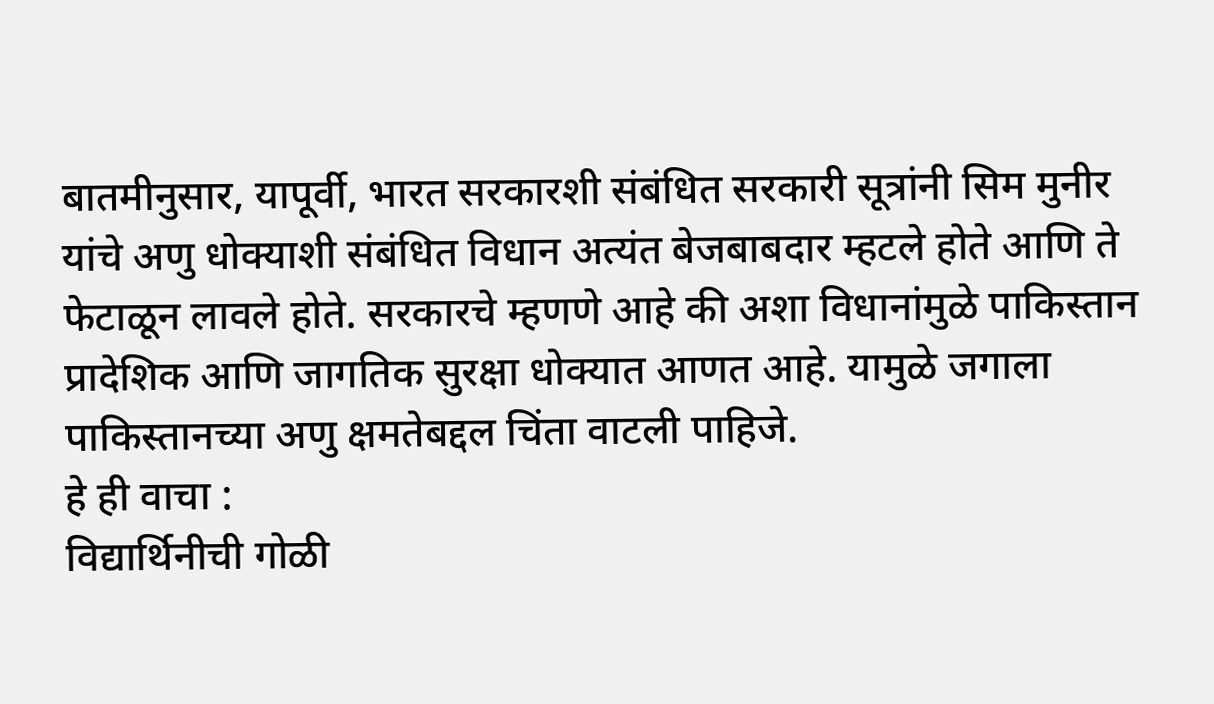बातमीनुसार, यापूर्वी, भारत सरकारशी संबंधित सरकारी सूत्रांनी सिम मुनीर यांचे अणु धोक्याशी संबंधित विधान अत्यंत बेजबाबदार म्हटले होते आणि ते फेटाळून लावले होते. सरकारचे म्हणणे आहे की अशा विधानांमुळे पाकिस्तान प्रादेशिक आणि जागतिक सुरक्षा धोक्यात आणत आहे. यामुळे जगाला पाकिस्तानच्या अणु क्षमतेबद्दल चिंता वाटली पाहिजे.
हे ही वाचा :
विद्यार्थिनीची गोळी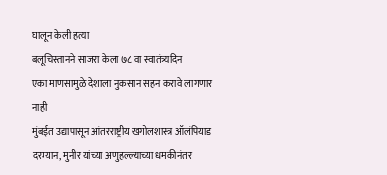घालून केली हत्या
बलूचिस्तानने साजरा केला ७८ वा स्वातंत्र्यदिन
एका माणसामुळे देशाला नुकसान सहन करावे लागणार नाही
मुंबईत उद्यापासून आंतरराष्ट्रीय खगोलशास्त्र ऑलंपियाड
दरम्यान, मुनीर यांच्या अणुहल्ल्याच्या धमकीनंतर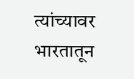त्यांच्यावर भारतातून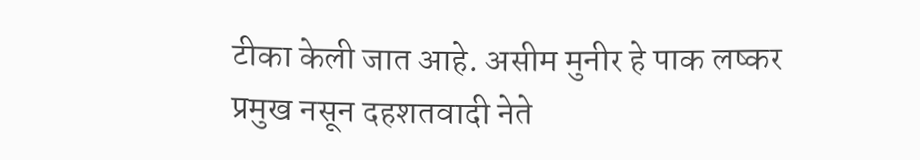टीका केली जात आहे. असीम मुनीर हे पाक लष्कर प्रमुख नसून दहशतवादी नेते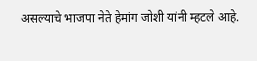असल्याचे भाजपा नेते हेमांग जोशी यांनी म्हटले आहे.